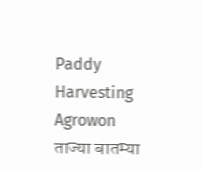Paddy Harvesting Agrowon
ताज्या बातम्या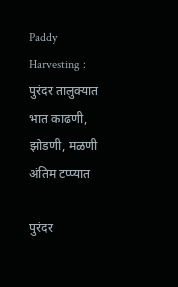Paddy Harvesting : पुरंदर तालुक्यात भात काढणी, झोडणी, मळणी अंतिम टप्प्यात

पुरंदर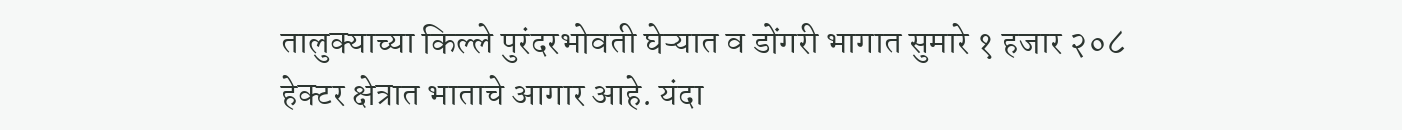तालुक्याच्या किल्ले पुरंदरभोवती घेऱ्यात व डोंगरी भागात सुमारे १ हजार २०८ हेक्टर क्षेत्रात भाताचे आगार आहे. यंदा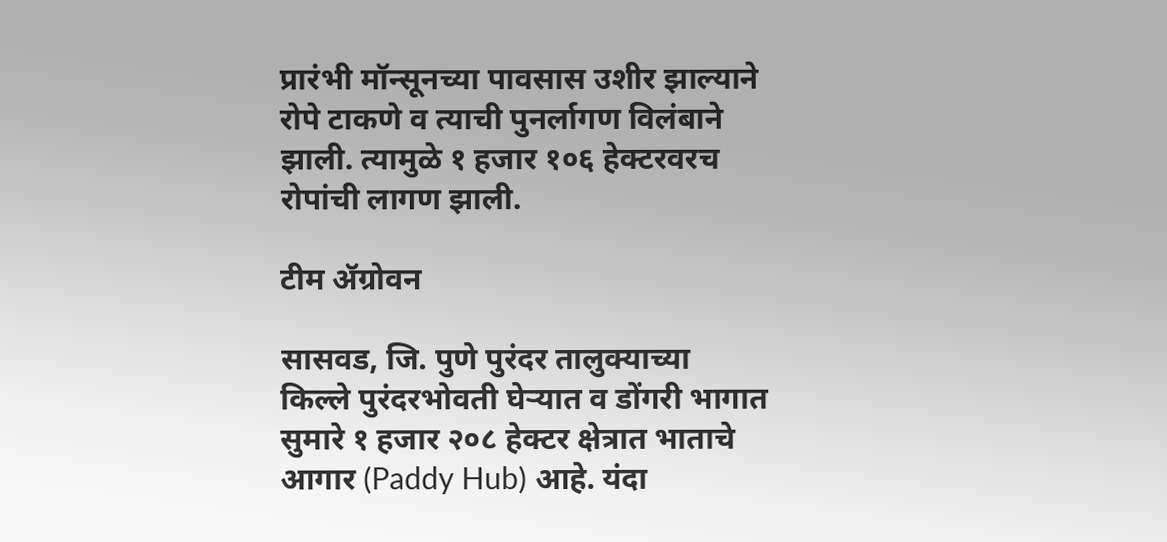प्रारंभी मॉन्सूनच्या पावसास उशीर झाल्याने रोपे टाकणे व त्याची पुनर्लागण विलंबाने झाली. त्यामुळे १ हजार १०६ हेक्टरवरच रोपांची लागण झाली.

टीम ॲग्रोवन

सासवड, जि. पुणे पुरंदर तालुक्याच्या किल्ले पुरंदरभोवती घेऱ्यात व डोंगरी भागात सुमारे १ हजार २०८ हेक्टर क्षेत्रात भाताचे आगार (Paddy Hub) आहे. यंदा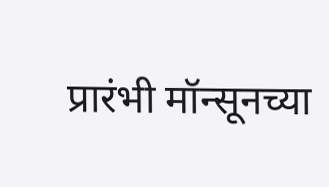प्रारंभी मॉन्सूनच्या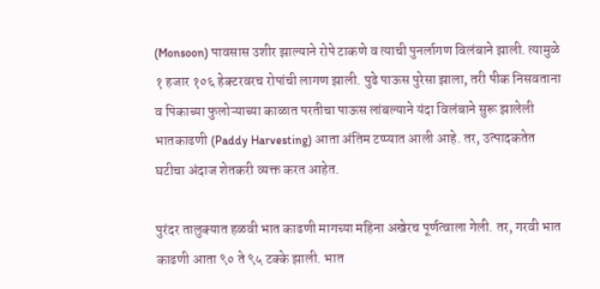(Monsoon) पावसास उशीर झाल्याने रोपे टाकणे व त्याची पुनर्लागण विलंबाने झाली. त्यामुळे १ हजार १०६ हेक्टरवरच रोपांची लागण झाली. पुढे पाऊस पुरेसा झाला, तरी पीक निसवताना व पिकाच्या फुलोऱ्याच्या काळात परतीचा पाऊस लांबल्याने यंदा विलंबाने सुरू झालेली भातकाढणी (Paddy Harvesting) आता अंतिम टप्प्यात आली आहे. तर, उत्पादकतेत घटीचा अंदाज शेतकरी व्यक्त करत आहेत.

पुरंदर तालुक्यात हळवी भात काढणी मागच्या महिना अखेरच पूर्णत्वाला गेली. तर, गरवी भात काढणी आता ९० ते ९५ टक्के झाली. भात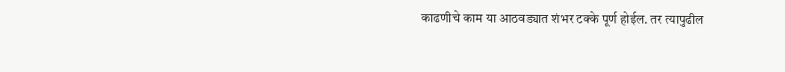काढणीचे काम या आठवड्यात शंभर टक्के पूर्ण होईल. तर त्यापुढील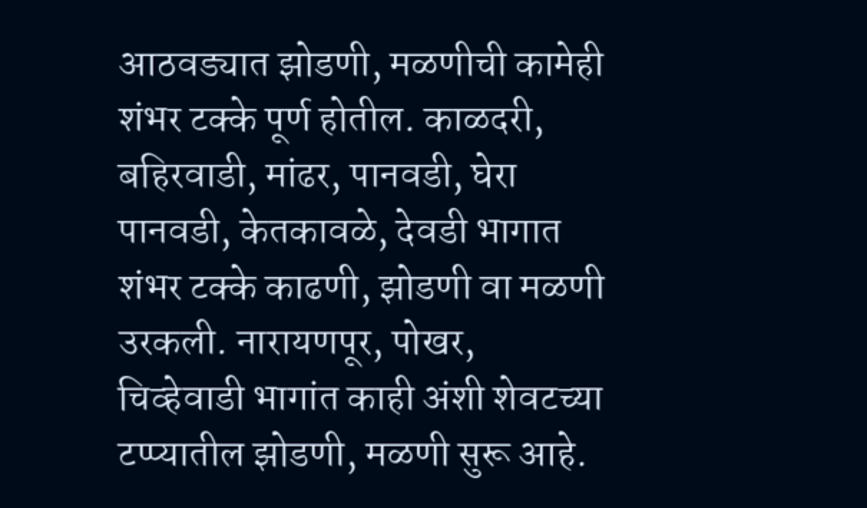आठवड्यात झोडणी, मळणीची कामेही शंभर टक्के पूर्ण होतील. काळदरी, बहिरवाडी, मांढर, पानवडी, घेरा पानवडी, केतकावळे, देवडी भागात शंभर टक्के काढणी, झोडणी वा मळणी उरकली. नारायणपूर, पोखर, चिव्हेवाडी भागांत काही अंशी शेवटच्या टप्प्यातील झोडणी, मळणी सुरू आहे.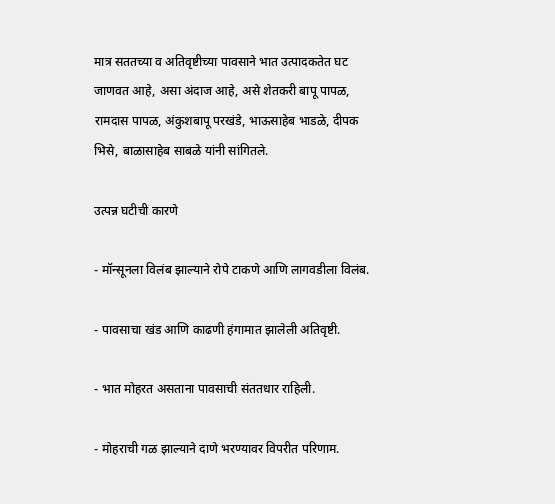मात्र सततच्या व अतिवृष्टीच्या पावसाने भात उत्पादकतेत घट जाणवत आहे, असा अंदाज आहे, असे शेतकरी बापू पापळ, रामदास पापळ, अंकुशबापू परखंडे, भाऊसाहेब भाडळे, दीपक भिसे, बाळासाहेब साबळे यांनी सांगितले.

उत्पन्न घटीची कारणे

- मॉन्सूनला विलंब झाल्याने रोपे टाकणे आणि लागवडीला विलंब.

- पावसाचा खंड आणि काढणी हंगामात झालेली अतिवृष्टी.

- भात मोहरत असताना पावसाची संततधार राहिली.

- मोहराची गळ झाल्याने दाणे भरण्यावर विपरीत परिणाम.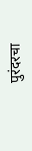पुरंदरचा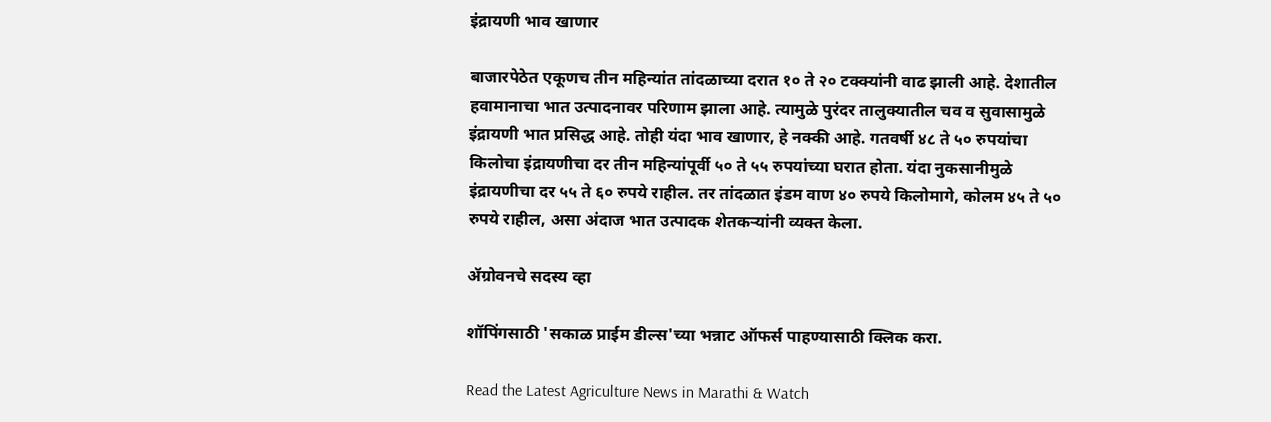इंद्रायणी भाव खाणार

बाजारपेठेत एकूणच तीन महिन्यांत तांदळाच्या दरात १० ते २० टक्क्यांनी वाढ झाली आहे. देशातील हवामानाचा भात उत्पादनावर परिणाम झाला आहे. त्यामुळे पुरंदर तालुक्यातील चव व सुवासामुळे इंद्रायणी भात प्रसिद्ध आहे. तोही यंदा भाव खाणार, हे नक्की आहे. गतवर्षी ४८ ते ५० रुपयांचा किलोचा इंद्रायणीचा दर तीन महिन्यांपूर्वी ५० ते ५५ रुपयांच्या घरात होता. यंदा नुकसानीमुळे इंद्रायणीचा दर ५५ ते ६० रुपये राहील. तर तांदळात इंडम वाण ४० रुपये किलोमागे, कोलम ४५ ते ५० रुपये राहील, असा अंदाज भात उत्पादक शेतकऱ्यांनी व्यक्त केला.

ॲग्रोवनचे सदस्य व्हा

शॉपिंगसाठी 'सकाळ प्राईम डील्स'च्या भन्नाट ऑफर्स पाहण्यासाठी क्लिक करा.

Read the Latest Agriculture News in Marathi & Watch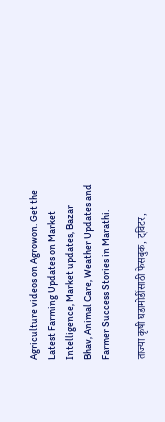Agriculture videos on Agrowon. Get the Latest Farming Updates on Market Intelligence, Market updates, Bazar Bhav, Animal Care, Weather Updates and Farmer Success Stories in Marathi.

ताज्या कृषी घडामोडींसाठी फेसबुक, ट्विटर,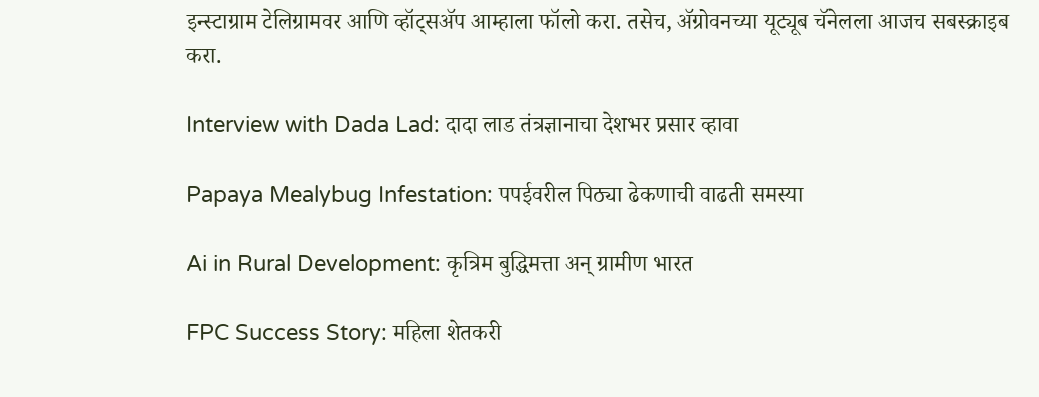इन्स्टाग्राम टेलिग्रामवर आणि व्हॉट्सॲप आम्हाला फॉलो करा. तसेच, ॲग्रोवनच्या यूट्यूब चॅनेलला आजच सबस्क्राइब करा.

Interview with Dada Lad: दादा लाड तंत्रज्ञानाचा देशभर प्रसार व्हावा

Papaya Mealybug Infestation: पपईवरील पिठ्या ढेकणाची वाढती समस्या

Ai in Rural Development: कृत्रिम बुद्धिमत्ता अन् ग्रामीण भारत

FPC Success Story: महिला शेतकरी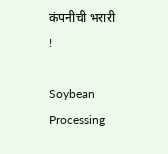कंपनीची भरारी !

Soybean Processing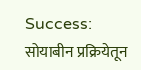Success: सोयाबीन प्रक्रियेतून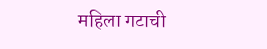महिला गटाची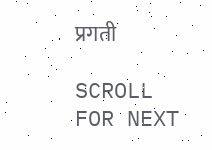प्रगती

SCROLL FOR NEXT